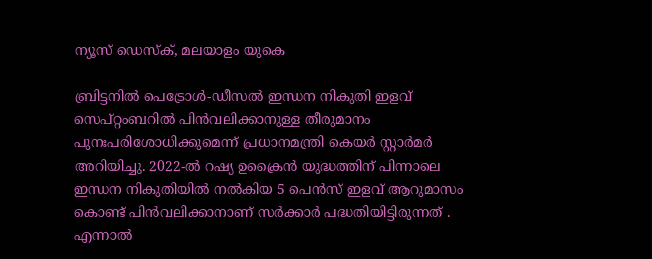ന്യൂസ് ഡെസ്ക്, മലയാളം യുകെ

ബ്രിട്ടനിൽ പെട്രോൾ-ഡീസൽ ഇന്ധന നികുതി ഇളവ് സെപ്റ്റംബറിൽ പിൻവലിക്കാനുള്ള തീരുമാനം പുനഃപരിശോധിക്കുമെന്ന് പ്രധാനമന്ത്രി കെയർ സ്റ്റാർമർ അറിയിച്ചു. 2022-ൽ റഷ്യ ഉക്രൈൻ യുദ്ധത്തിന് പിന്നാലെ ഇന്ധന നികുതിയിൽ നൽകിയ 5 പെൻസ് ഇളവ് ആറുമാസം കൊണ്ട് പിന്‍വലിക്കാനാണ് സർക്കാർ പദ്ധതിയിട്ടിരുന്നത് . എന്നാൽ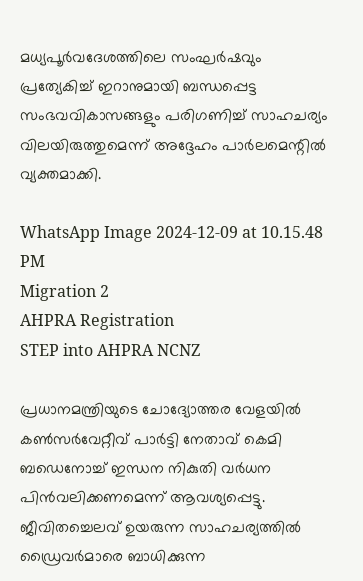മധ്യപൂർവദേശത്തിലെ സംഘർഷവും പ്രത്യേകിച്ച് ഇറാനുമായി ബന്ധപ്പെട്ട സംഭവവികാസങ്ങളും പരിഗണിച്ച് സാഹചര്യം വിലയിരുത്തുമെന്ന് അദ്ദേഹം പാർലമെന്റിൽ വ്യക്തമാക്കി.

WhatsApp Image 2024-12-09 at 10.15.48 PM
Migration 2
AHPRA Registration
STEP into AHPRA NCNZ

പ്രധാനമന്ത്രിയുടെ ചോദ്യോത്തര വേളയിൽ കൺസർവേറ്റീവ് പാർട്ടി നേതാവ് കെമി ബഡെനോച്ച് ഇന്ധന നികുതി വർധന പിൻവലിക്കണമെന്ന് ആവശ്യപ്പെട്ടു. ജീവിതച്ചെലവ് ഉയരുന്ന സാഹചര്യത്തിൽ ഡ്രൈവർമാരെ ബാധിക്കുന്ന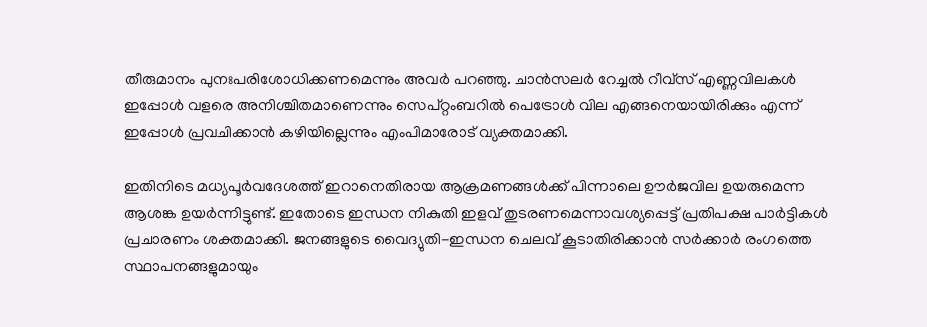തീരുമാനം പുനഃപരിശോധിക്കണമെന്നും അവർ പറഞ്ഞു. ചാൻസലർ റേച്ചൽ റീവ്സ് എണ്ണവിലകൾ ഇപ്പോൾ വളരെ അനിശ്ചിതമാണെന്നും സെപ്റ്റംബറിൽ പെട്രോൾ വില എങ്ങനെയായിരിക്കും എന്ന് ഇപ്പോൾ പ്രവചിക്കാൻ കഴിയില്ലെന്നും എംപിമാരോട് വ്യക്തമാക്കി.

ഇതിനിടെ മധ്യപൂർവദേശത്ത് ഇറാനെതിരായ ആക്രമണങ്ങൾക്ക് പിന്നാലെ ഊർജവില ഉയരുമെന്ന ആശങ്ക ഉയർന്നിട്ടുണ്ട്. ഇതോടെ ഇന്ധന നികുതി ഇളവ് തുടരണമെന്നാവശ്യപ്പെട്ട് പ്രതിപക്ഷ പാർട്ടികൾ പ്രചാരണം ശക്തമാക്കി. ജനങ്ങളുടെ വൈദ്യുതി-ഇന്ധന ചെലവ് കൂടാതിരിക്കാൻ സർക്കാർ രംഗത്തെ സ്ഥാപനങ്ങളുമായും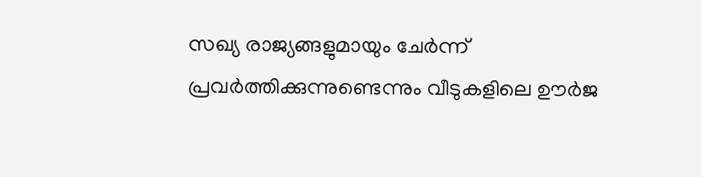സഖ്യ രാജ്യങ്ങളുമായും ചേർന്ന് പ്രവർത്തിക്കുന്നുണ്ടെന്നും വീടുകളിലെ ഊർജ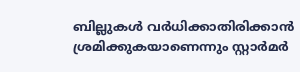ബില്ലുകൾ വർധിക്കാതിരിക്കാൻ ശ്രമിക്കുകയാണെന്നും സ്റ്റാർമർ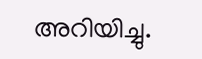അറിയിച്ചു.